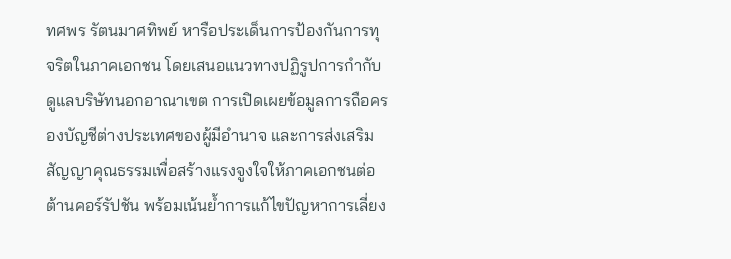ทศพร รัตนมาศทิพย์ หารือประเด็นการป้องกันการทุจริตในภาคเอกชน โดยเสนอแนวทางปฏิรูปการกำกับดูแลบริษัทนอกอาณาเขต การเปิดเผยข้อมูลการถือครองบัญชีต่างประเทศของผู้มีอำนาจ และการส่งเสริมสัญญาคุณธรรมเพื่อสร้างแรงจูงใจให้ภาคเอกชนต่อต้านคอร์รัปชัน พร้อมเน้นย้ำการแก้ไขปัญหาการเลี่ยง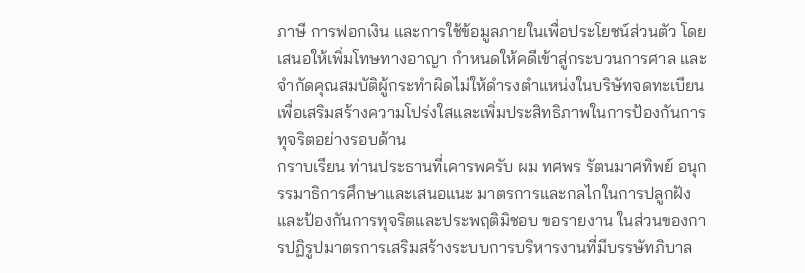ภาษี การฟอกเงิน และการใช้ข้อมูลภายในเพื่อประโยชน์ส่วนตัว โดยเสนอให้เพิ่มโทษทางอาญา กำหนดให้คดีเข้าสู่กระบวนการศาล และจำกัดคุณสมบัติผู้กระทำผิดไม่ให้ดำรงตำแหน่งในบริษัทจดทะเบียน เพื่อเสริมสร้างความโปร่งใสและเพิ่มประสิทธิภาพในการป้องกันการทุจริตอย่างรอบด้าน
กราบเรียน ท่านประธานที่เคารพครับ ผม ทศพร รัตนมาศทิพย์ อนุกรรมาธิการศึกษาและเสนอแนะ มาตรการและกลไกในการปลูกฝังและป้องกันการทุจริตและประพฤติมิชอบ ขอรายงาน ในส่วนของการปฏิรูปมาตรการเสริมสร้างระบบการบริหารงานที่มีบรรษัทภิบาล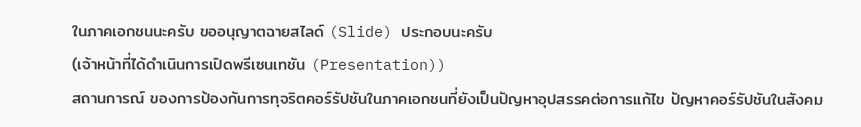ในภาคเอกชนนะครับ ขออนุญาตฉายสไลด์ (Slide) ประกอบนะครับ
(เจ้าหน้าที่ได้ดำเนินการเปิดพรีเซนเทชัน (Presentation))
สถานการณ์ ของการป้องกันการทุจริตคอร์รัปชันในภาคเอกชนที่ยังเป็นปัญหาอุปสรรคต่อการแก้ไข ปัญหาคอร์รัปชันในสังคม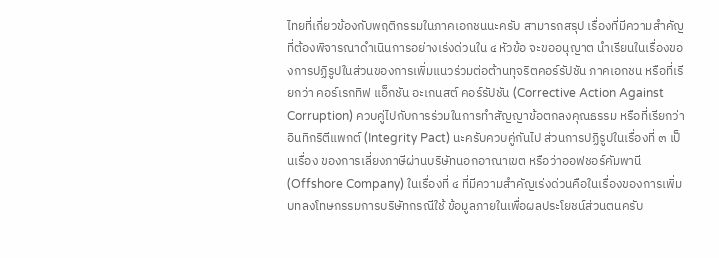ไทยที่เกี่ยวข้องกับพฤติกรรมในภาคเอกชนนะครับ สามารถสรุป เรื่องที่มีความสำคัญที่ต้องพิจารณาดำเนินการอย่างเร่งด่วนใน ๔ หัวข้อ จะขออนุญาต นำเรียนในเรื่องของการปฏิรูปในส่วนของการเพิ่มแนวร่วมต่อต้านทุจริตคอร์รัปชัน ภาคเอกชน หรือที่เรียกว่า คอร์เรกทิฟ แอ็กชัน อะเกนสต์ คอร์รัปชัน (Corrective Action Against Corruption) ควบคู่ไปกับการร่วมในการทำสัญญาข้อตกลงคุณธรรม หรือที่เรียกว่า อินทิกริตีแพกต์ (Integrity Pact) นะครับควบคู่กันไป ส่วนการปฏิรูปในเรื่องที่ ๓ เป็นเรื่อง ของการเลี่ยงภาษีผ่านบริษัทนอกอาณาเขต หรือว่าออฟชอร์คัมพานี (Offshore Company) ในเรื่องที่ ๔ ที่มีความสำคัญเร่งด่วนคือในเรื่องของการเพิ่มบทลงโทษกรรมการบริษัทกรณีใช้ ข้อมูลภายในเพื่อผลประโยชน์ส่วนตนครับ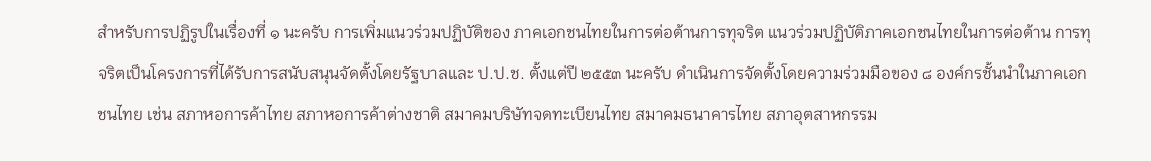สำหรับการปฏิรูปในเรื่องที่ ๑ นะครับ การเพิ่มแนวร่วมปฏิบัติของ ภาคเอกชนไทยในการต่อต้านการทุจริต แนวร่วมปฏิบัติภาคเอกชนไทยในการต่อต้าน การทุจริตเป็นโครงการที่ได้รับการสนับสนุนจัดตั้งโดยรัฐบาลและ ป.ป.ช. ตั้งแต่ปี ๒๕๕๓ นะครับ ดำเนินการจัดตั้งโดยความร่วมมือของ ๘ องค์กรชั้นนำในภาคเอกชนไทย เช่น สภาหอการค้าไทย สภาหอการค้าต่างชาติ สมาคมบริษัทจดทะเบียนไทย สมาคมธนาคารไทย สภาอุตสาหกรรม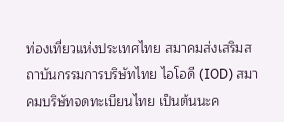ท่องเที่ยวแห่งประเทศไทย สมาคมส่งเสริมสถาบันกรรมการบริษัทไทย ไอโอดี (IOD) สมาคมบริษัทจดทะเบียนไทย เป็นต้นนะค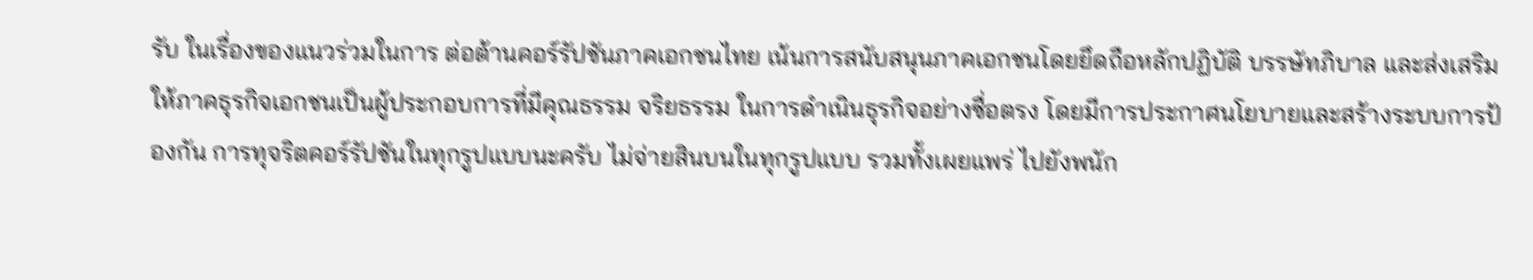รับ ในเรื่องของแนวร่วมในการ ต่อต้านคอร์รัปชันภาคเอกชนไทย เน้นการสนับสนุนภาคเอกชนโดยยึดถือหลักปฏิบัติ บรรษัทภิบาล และส่งเสริมให้ภาคธุรกิจเอกชนเป็นผู้ประกอบการที่มีคุณธรรม จริยธรรม ในการดำเนินธุรกิจอย่างซื่อตรง โดยมีการประกาศนโยบายและสร้างระบบการป้องกัน การทุจริตคอร์รัปชันในทุกรูปแบบนะครับ ไม่จ่ายสินบนในทุกรูปแบบ รวมทั้งเผยแพร่ ไปยังพนัก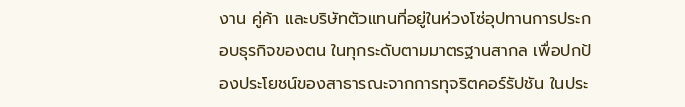งาน คู่ค้า และบริษัทตัวแทนที่อยู่ในห่วงโซ่อุปทานการประกอบธุรกิจของตน ในทุกระดับตามมาตรฐานสากล เพื่อปกป้องประโยชน์ของสาธารณะจากการทุจริตคอร์รัปชัน ในประ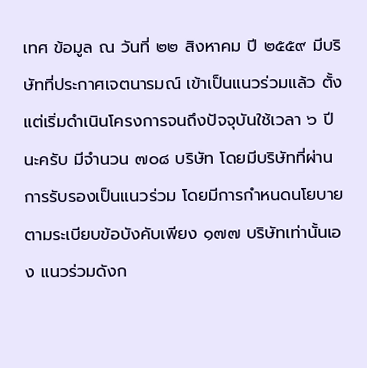เทศ ข้อมูล ณ วันที่ ๒๒ สิงหาคม ปี ๒๕๕๙ มีบริษัทที่ประกาศเจตนารมณ์ เข้าเป็นแนวร่วมแล้ว ตั้งแต่เริ่มดำเนินโครงการจนถึงปัจจุบันใช้เวลา ๖ ปีนะครับ มีจำนวน ๗๐๘ บริษัท โดยมีบริษัทที่ผ่านการรับรองเป็นแนวร่วม โดยมีการกำหนดนโยบาย ตามระเบียบข้อบังคับเพียง ๑๗๗ บริษัทเท่านั้นเอง แนวร่วมดังก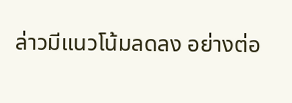ล่าวมีแนวโน้มลดลง อย่างต่อ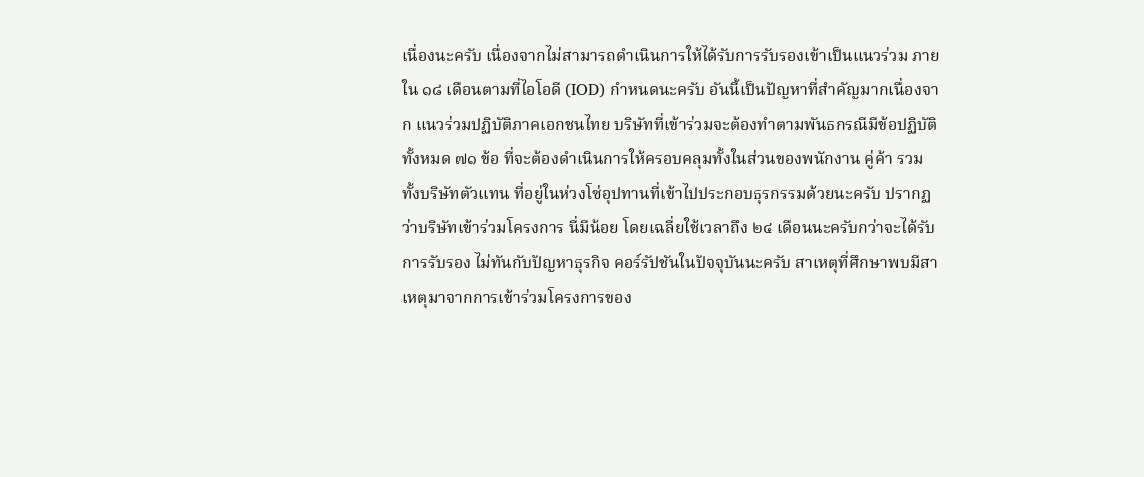เนื่องนะครับ เนื่องจากไม่สามารถดำเนินการให้ได้รับการรับรองเข้าเป็นแนวร่วม ภายใน ๑๘ เดือนตามที่ไอโอดี (IOD) กำหนดนะครับ อันนี้เป็นปัญหาที่สำคัญมากเนื่องจาก แนวร่วมปฏิบัติภาคเอกชนไทย บริษัทที่เข้าร่วมจะต้องทำตามพันธกรณีมีข้อปฏิบัติทั้งหมด ๗๑ ข้อ ที่จะต้องดำเนินการให้ครอบคลุมทั้งในส่วนของพนักงาน คู่ค้า รวมทั้งบริษัทตัวแทน ที่อยู่ในห่วงโซ่อุปทานที่เข้าไปประกอบธุรกรรมด้วยนะครับ ปรากฏว่าบริษัทเข้าร่วมโครงการ นี่มีน้อย โดยเฉลี่ยใช้เวลาถึง ๒๔ เดือนนะครับกว่าจะได้รับการรับรอง ไม่ทันกับปัญหาธุรกิจ คอร์รัปชันในปัจจุบันนะครับ สาเหตุที่ศึกษาพบมีสาเหตุมาจากการเข้าร่วมโครงการของ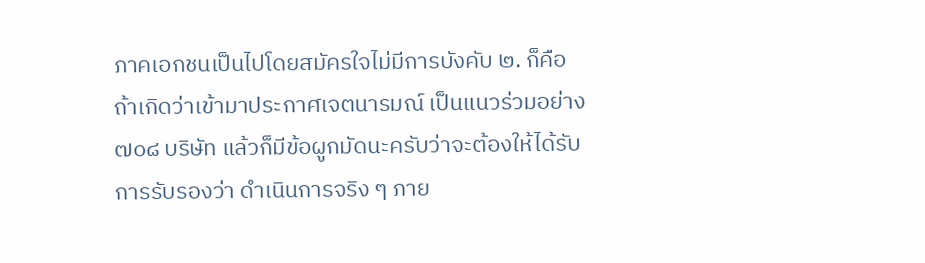ภาคเอกชนเป็นไปโดยสมัครใจไม่มีการบังคับ ๒. ก็คือถ้าเกิดว่าเข้ามาประกาศเจตนารมณ์ เป็นแนวร่วมอย่าง ๗๐๘ บริษัท แล้วก็มีข้อผูกมัดนะครับว่าจะต้องให้ได้รับการรับรองว่า ดำเนินการจริง ๆ ภาย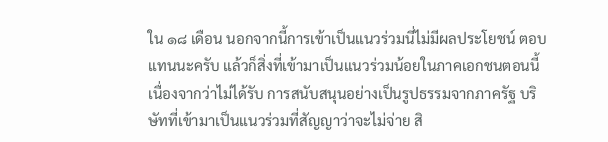ใน ๑๘ เดือน นอกจากนี้การเข้าเป็นแนวร่วมนี่ไม่มีผลประโยชน์ ตอบแทนนะครับ แล้วก็สิ่งที่เข้ามาเป็นแนวร่วมน้อยในภาคเอกชนตอนนี้ เนื่องจากว่าไม่ได้รับ การสนับสนุนอย่างเป็นรูปธรรมจากภาครัฐ บริษัทที่เข้ามาเป็นแนวร่วมที่สัญญาว่าจะไม่จ่าย สิ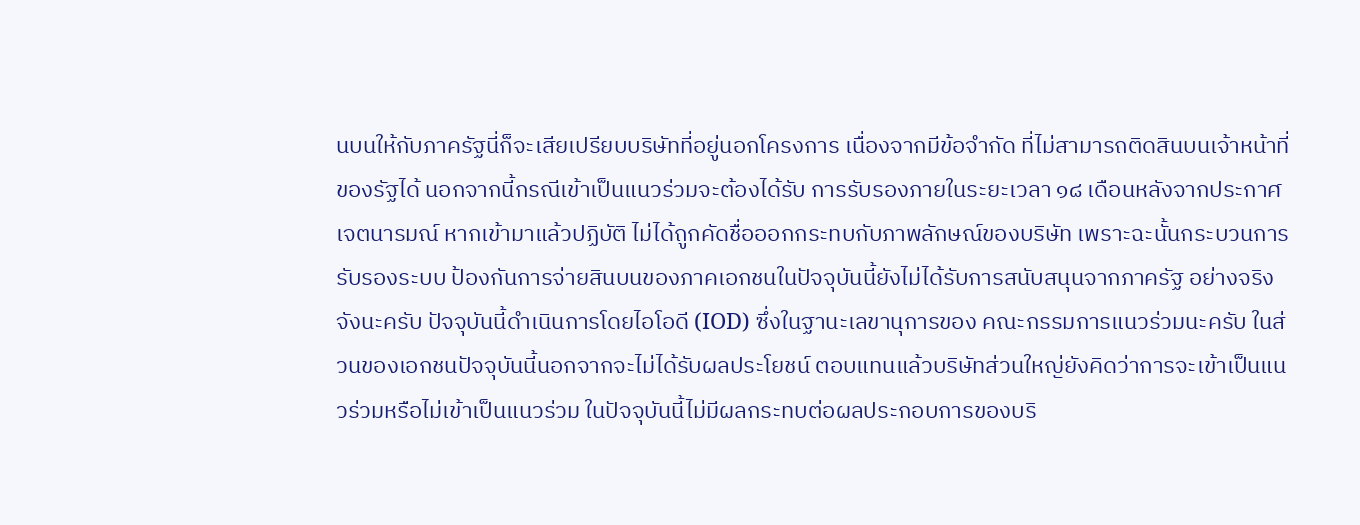นบนให้กับภาครัฐนี่ก็จะเสียเปรียบบริษัทที่อยู่นอกโครงการ เนื่องจากมีข้อจำกัด ที่ไม่สามารถติดสินบนเจ้าหน้าที่ของรัฐได้ นอกจากนี้กรณีเข้าเป็นแนวร่วมจะต้องได้รับ การรับรองภายในระยะเวลา ๑๘ เดือนหลังจากประกาศเจตนารมณ์ หากเข้ามาแล้วปฏิบัติ ไม่ได้ถูกคัดชื่อออกกระทบกับภาพลักษณ์ของบริษัท เพราะฉะนั้นกระบวนการรับรองระบบ ป้องกันการจ่ายสินบนของภาคเอกชนในปัจจุบันนี้ยังไม่ได้รับการสนับสนุนจากภาครัฐ อย่างจริงจังนะครับ ปัจจุบันนี้ดำเนินการโดยไอโอดี (IOD) ซึ่งในฐานะเลขานุการของ คณะกรรมการแนวร่วมนะครับ ในส่วนของเอกชนปัจจุบันนี้นอกจากจะไม่ได้รับผลประโยชน์ ตอบแทนแล้วบริษัทส่วนใหญ่ยังคิดว่าการจะเข้าเป็นแนวร่วมหรือไม่เข้าเป็นแนวร่วม ในปัจจุบันนี้ไม่มีผลกระทบต่อผลประกอบการของบริ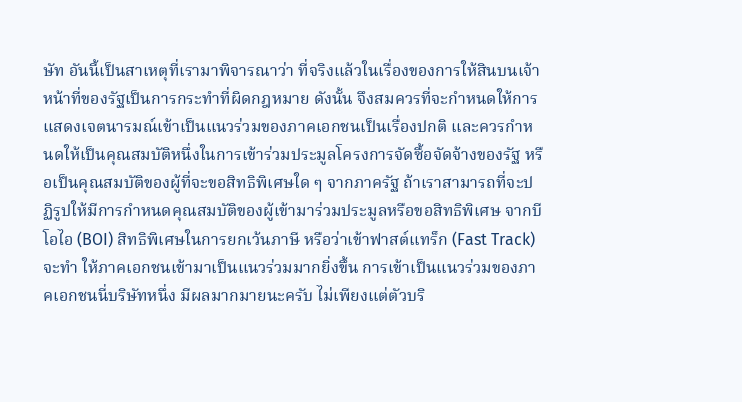ษัท อันนี้เป็นสาเหตุที่เรามาพิจารณาว่า ที่จริงแล้วในเรื่องของการให้สินบนเจ้าหน้าที่ของรัฐเป็นการกระทำที่ผิดกฎหมาย ดังนั้น จึงสมควรที่จะกำหนดให้การแสดงเจตนารมณ์เข้าเป็นแนวร่วมของภาคเอกชนเป็นเรื่องปกติ และควรกำหนดให้เป็นคุณสมบัติหนึ่งในการเข้าร่วมประมูลโครงการจัดซื้อจัดจ้างของรัฐ หรือเป็นคุณสมบัติของผู้ที่จะขอสิทธิพิเศษใด ๆ จากภาครัฐ ถ้าเราสามารถที่จะปฏิรูปให้มีการกำหนดคุณสมบัติของผู้เข้ามาร่วมประมูลหรือขอสิทธิพิเศษ จากบีโอไอ (BOI) สิทธิพิเศษในการยกเว้นภาษี หรือว่าเข้าฟาสต์แทร็ก (Fast Track) จะทำ ให้ภาคเอกชนเข้ามาเป็นแนวร่วมมากยิ่งขึ้น การเข้าเป็นแนวร่วมของภาคเอกชนนี่บริษัทหนึ่ง มีผลมากมายนะครับ ไม่เพียงแต่ตัวบริ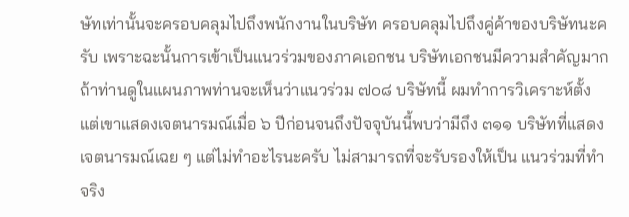ษัทเท่านั้นจะครอบคลุมไปถึงพนักงานในบริษัท ครอบคลุมไปถึงคู่ค้าของบริษัทนะครับ เพราะฉะนั้นการเข้าเป็นแนวร่วมของภาคเอกชน บริษัทเอกชนมีความสำคัญมาก ถ้าท่านดูในแผนภาพท่านจะเห็นว่าแนวร่วม ๗๐๘ บริษัทนี้ ผมทำการวิเคราะห์ตั้งแต่เขาแสดงเจตนารมณ์เมื่อ ๖ ปีก่อนจนถึงปัจจุบันนี้พบว่ามีถึง ๓๑๑ บริษัทที่แสดงเจตนารมณ์เฉย ๆ แต่ไม่ทำอะไรนะครับ ไม่สามารถที่จะรับรองให้เป็น แนวร่วมที่ทำจริง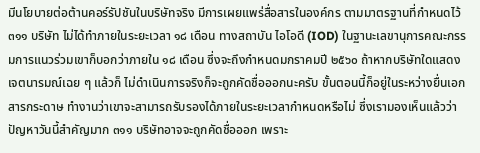มีนโยบายต่อต้านคอร์รัปชันในบริษัทจริง มีการเผยแพร่สื่อสารในองค์กร ตามมาตรฐานที่กำหนดไว้ ๓๑๑ บริษัท ไม่ได้ทำภายในระยะเวลา ๑๘ เดือน ทางสถาบัน ไอโอดี (IOD) ในฐานะเลขานุการคณะกรรมการแนวร่วมเขาก็บอกว่าภายใน ๑๘ เดือน ซึ่งจะถึงกำหนดมกราคมปี ๒๕๖๐ ถ้าหากบริษัทใดแสดงเจตนารมณ์เฉย ๆ แล้วก็ ไม่ดำเนินการจริงก็จะถูกคัดชื่อออกนะครับ ขั้นตอนนี้ก็อยู่ในระหว่างยื่นเอกสารกระดาษ ทำงานว่าเขาจะสามารถรับรองได้ภายในระยะเวลากำหนดหรือไม่ ซึ่งเรามองเห็นแล้วว่า ปัญหาวันนี้สำคัญมาก ๓๑๑ บริษัทอาจจะถูกคัดชื่อออก เพราะ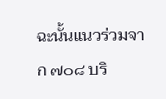ฉะนั้นแนวร่วมจาก ๗๐๘ บริ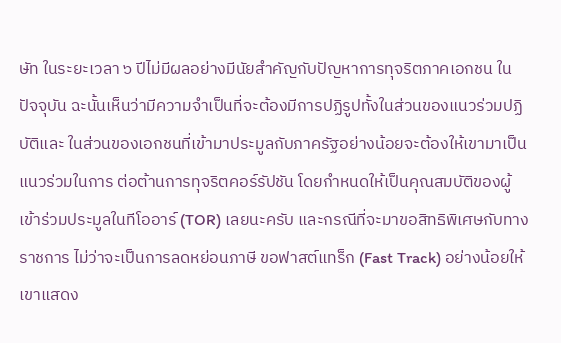ษัท ในระยะเวลา ๖ ปีไม่มีผลอย่างมีนัยสำคัญกับปัญหาการทุจริตภาคเอกชน ในปัจจุบัน ฉะนั้นเห็นว่ามีความจำเป็นที่จะต้องมีการปฏิรูปทั้งในส่วนของแนวร่วมปฏิบัติและ ในส่วนของเอกชนที่เข้ามาประมูลกับภาครัฐอย่างน้อยจะต้องให้เขามาเป็นแนวร่วมในการ ต่อต้านการทุจริตคอร์รัปชัน โดยกำหนดให้เป็นคุณสมบัติของผู้เข้าร่วมประมูลในทีโออาร์ (TOR) เลยนะครับ และกรณีที่จะมาขอสิทธิพิเศษกับทางราชการ ไม่ว่าจะเป็นการลดหย่อนภาษี ขอฟาสต์แทร็ก (Fast Track) อย่างน้อยให้เขาแสดง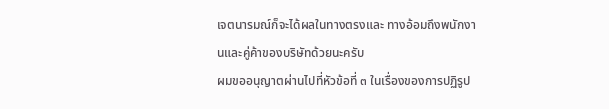เจตนารมณ์ก็จะได้ผลในทางตรงและ ทางอ้อมถึงพนักงานและคู่ค้าของบริษัทด้วยนะครับ
ผมขออนุญาตผ่านไปที่หัวข้อที่ ๓ ในเรื่องของการปฏิรูป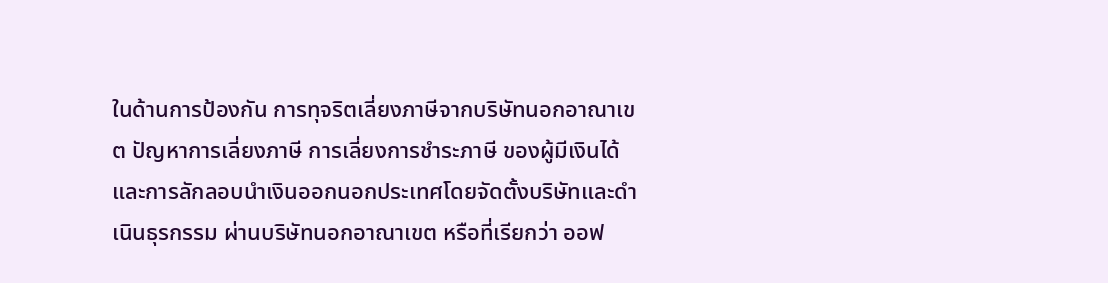ในด้านการป้องกัน การทุจริตเลี่ยงภาษีจากบริษัทนอกอาณาเขต ปัญหาการเลี่ยงภาษี การเลี่ยงการชำระภาษี ของผู้มีเงินได้และการลักลอบนำเงินออกนอกประเทศโดยจัดตั้งบริษัทและดำเนินธุรกรรม ผ่านบริษัทนอกอาณาเขต หรือที่เรียกว่า ออฟ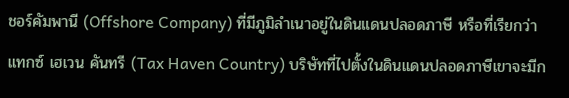ชอร์คัมพานี (Offshore Company) ที่มีภูมิลำเนาอยู่ในดินแดนปลอดภาษี หรือที่เรียกว่า แทกซ์ เฮเวน คันทรี (Tax Haven Country) บริษัทที่ไปตั้งในดินแดนปลอดภาษีเขาจะมีก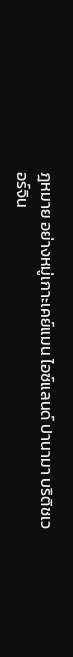ฎหมาย อย่างหมู่เกาะเคย์แมน ไอซ์แลนด์ ปานามา บริติชเวอร์จิน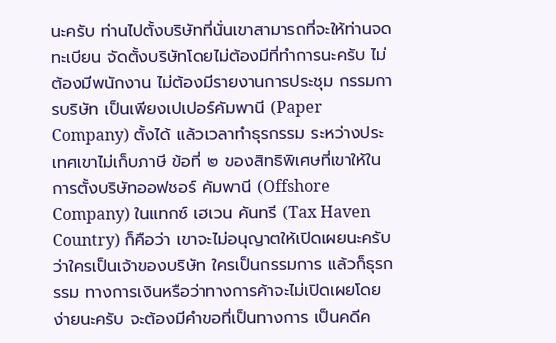นะครับ ท่านไปตั้งบริษัทที่นั่นเขาสามารถที่จะให้ท่านจดทะเบียน จัดตั้งบริษัทโดยไม่ต้องมีที่ทำการนะครับ ไม่ต้องมีพนักงาน ไม่ต้องมีรายงานการประชุม กรรมการบริษัท เป็นเพียงเปเปอร์คัมพานี (Paper Company) ตั้งได้ แล้วเวลาทำธุรกรรม ระหว่างประเทศเขาไม่เก็บภาษี ข้อที่ ๒ ของสิทธิพิเศษที่เขาให้ในการตั้งบริษัทออฟชอร์ คัมพานี (Offshore Company) ในแทกซ์ เฮเวน คันทรี (Tax Haven Country) ก็คือว่า เขาจะไม่อนุญาตให้เปิดเผยนะครับว่าใครเป็นเจ้าของบริษัท ใครเป็นกรรมการ แล้วก็ธุรกรรม ทางการเงินหรือว่าทางการค้าจะไม่เปิดเผยโดยง่ายนะครับ จะต้องมีคำขอที่เป็นทางการ เป็นคดีค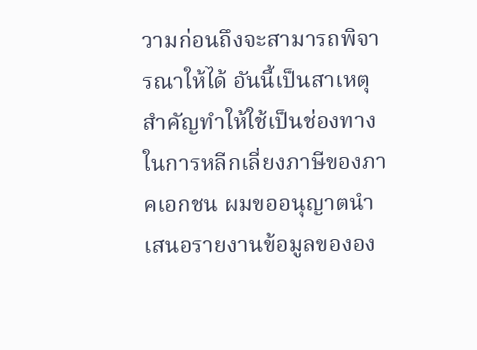วามก่อนถึงจะสามารถพิจารณาให้ได้ อันนี้เป็นสาเหตุสำคัญทำให้ใช้เป็นช่องทาง ในการหลีกเลี่ยงภาษีของภาคเอกชน ผมขออนุญาตนำเสนอรายงานข้อมูลขององ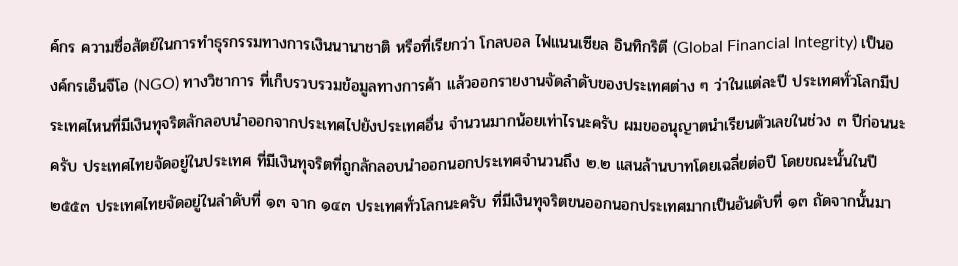ค์กร ความซื่อสัตย์ในการทำธุรกรรมทางการเงินนานาชาติ หรือที่เรียกว่า โกลบอล ไฟแนนเซียล อินทิกริตี (Global Financial Integrity) เป็นองค์กรเอ็นจีโอ (NGO) ทางวิชาการ ที่เก็บรวบรวมข้อมูลทางการค้า แล้วออกรายงานจัดลำดับของประเทศต่าง ๆ ว่าในแต่ละปี ประเทศทั่วโลกมีประเทศไหนที่มีเงินทุจริตลักลอบนำออกจากประเทศไปยังประเทศอื่น จำนวนมากน้อยเท่าไรนะครับ ผมขออนุญาตนำเรียนตัวเลขในช่วง ๓ ปีก่อนนะครับ ประเทศไทยจัดอยู่ในประเทศ ที่มีเงินทุจริตที่ถูกลักลอบนำออกนอกประเทศจำนวนถึง ๒.๒ แสนล้านบาทโดยเฉลี่ยต่อปี โดยขณะนั้นในปี ๒๕๕๓ ประเทศไทยจัดอยู่ในลำดับที่ ๑๓ จาก ๑๔๓ ประเทศทั่วโลกนะครับ ที่มีเงินทุจริตขนออกนอกประเทศมากเป็นอันดับที่ ๑๓ ถัดจากนั้นมา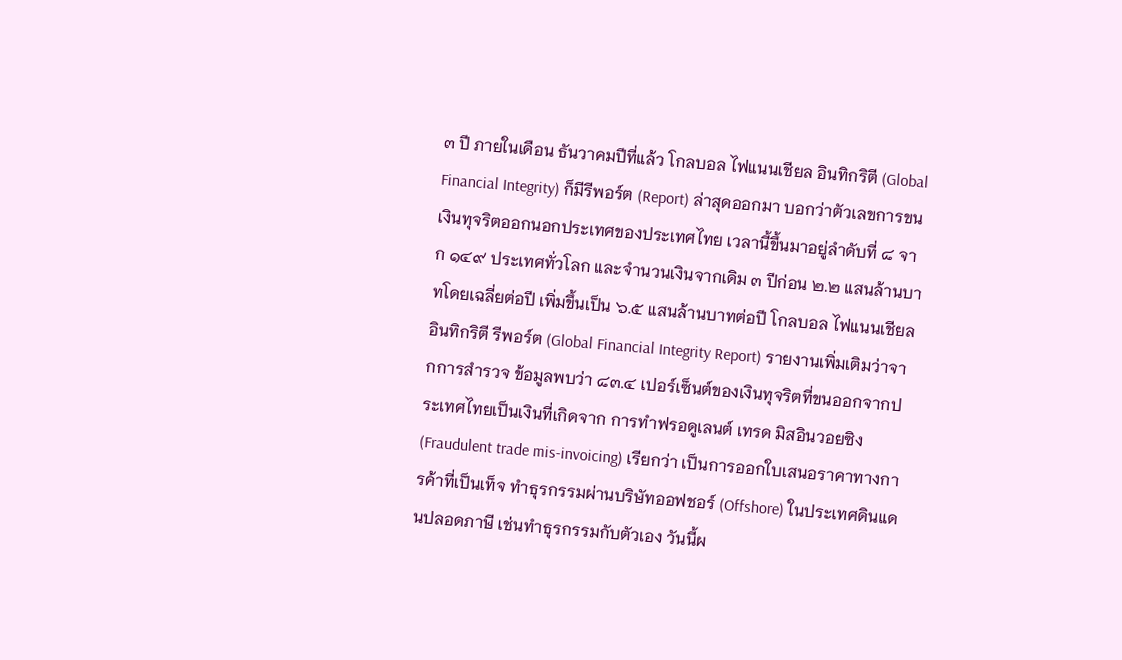๓ ปี ภายในเดือน ธันวาคมปีที่แล้ว โกลบอล ไฟแนนเชียล อินทิกริตี (Global Financial Integrity) ก็มีรีพอร์ต (Report) ล่าสุดออกมา บอกว่าตัวเลขการขนเงินทุจริตออกนอกประเทศของประเทศไทย เวลานี้ขึ้นมาอยู่ลำดับที่ ๘ จาก ๑๔๙ ประเทศทั่วโลก และจำนวนเงินจากเดิม ๓ ปีก่อน ๒.๒ แสนล้านบาทโดยเฉลี่ยต่อปี เพิ่มขึ้นเป็น ๖.๕ แสนล้านบาทต่อปี โกลบอล ไฟแนนเชียล อินทิกริตี รีพอร์ต (Global Financial Integrity Report) รายงานเพิ่มเติมว่าจากการสำรวจ ข้อมูลพบว่า ๘๓.๔ เปอร์เซ็นต์ของเงินทุจริตที่ขนออกจากประเทศไทยเป็นเงินที่เกิดจาก การทำฟรอดูเลนต์ เทรด มิสอินวอยซิง (Fraudulent trade mis-invoicing) เรียกว่า เป็นการออกใบเสนอราคาทางการค้าที่เป็นเท็จ ทำธุรกรรมผ่านบริษัทออฟชอร์ (Offshore) ในประเทศดินแดนปลอดภาษี เช่นทำธุรกรรมกับตัวเอง วันนี้ผ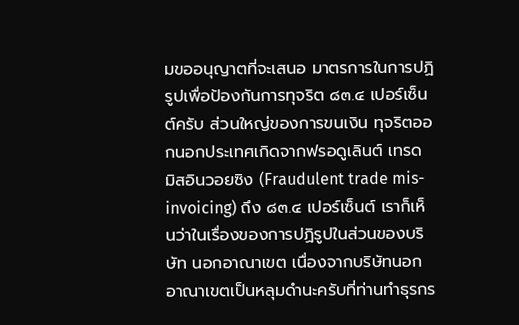มขออนุญาตที่จะเสนอ มาตรการในการปฏิรูปเพื่อป้องกันการทุจริต ๘๓.๔ เปอร์เซ็นต์ครับ ส่วนใหญ่ของการขนเงิน ทุจริตออกนอกประเทศเกิดจากฟรอดูเลินต์ เทรด มิสอินวอยซิง (Fraudulent trade mis-invoicing) ถึง ๘๓.๔ เปอร์เซ็นต์ เราก็เห็นว่าในเรื่องของการปฏิรูปในส่วนของบริษัท นอกอาณาเขต เนื่องจากบริษัทนอกอาณาเขตเป็นหลุมดำนะครับที่ท่านทำธุรกร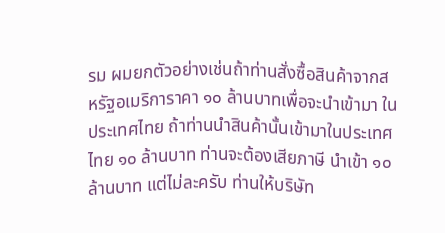รม ผมยกตัวอย่างเช่นถ้าท่านสั่งซื้อสินค้าจากสหรัฐอเมริการาคา ๑๐ ล้านบาทเพื่อจะนำเข้ามา ในประเทศไทย ถ้าท่านนำสินค้านั้นเข้ามาในประเทศไทย ๑๐ ล้านบาท ท่านจะต้องเสียภาษี นำเข้า ๑๐ ล้านบาท แต่ไม่ละครับ ท่านให้บริษัท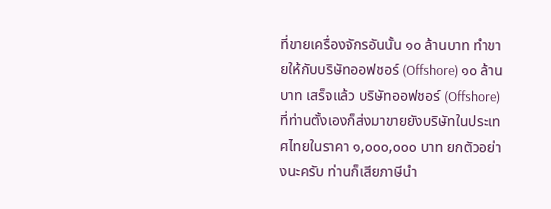ที่ขายเครื่องจักรอันนั้น ๑๐ ล้านบาท ทำขายให้กับบริษัทออฟชอร์ (Offshore) ๑๐ ล้านบาท เสร็จแล้ว บริษัทออฟชอร์ (Offshore) ที่ท่านตั้งเองก็ส่งมาขายยังบริษัทในประเทศไทยในราคา ๑,๐๐๐,๐๐๐ บาท ยกตัวอย่างนะครับ ท่านก็เสียภาษีนำ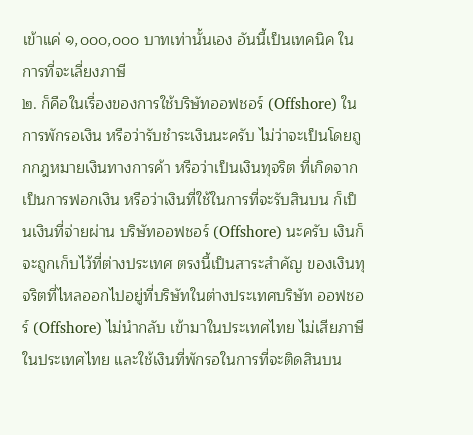เข้าแค่ ๑,๐๐๐,๐๐๐ บาทเท่านั้นเอง อันนี้เป็นเทคนิค ในการที่จะเลี่ยงภาษี
๒. ก็คือในเรื่องของการใช้บริษัทออฟชอร์ (Offshore) ในการพักรอเงิน หรือว่ารับชำระเงินนะครับ ไม่ว่าจะเป็นโดยถูกกฎหมายเงินทางการค้า หรือว่าเป็นเงินทุจริต ที่เกิดจากเป็นการฟอกเงิน หรือว่าเงินที่ใช้ในการที่จะรับสินบน ก็เป็นเงินที่จ่ายผ่าน บริษัทออฟชอร์ (Offshore) นะครับ เงินก็จะถูกเก็บไว้ที่ต่างประเทศ ตรงนี้เป็นสาระสำคัญ ของเงินทุจริตที่ไหลออกไปอยู่ที่บริษัทในต่างประเทศบริษัท ออฟชอร์ (Offshore) ไม่นำกลับ เข้ามาในประเทศไทย ไม่เสียภาษีในประเทศไทย และใช้เงินที่พักรอในการที่จะติดสินบน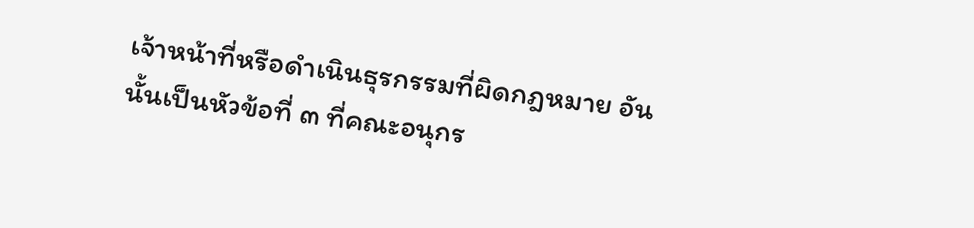เจ้าหน้าที่หรือดำเนินธุรกรรมที่ผิดกฎหมาย อันนั้นเป็นหัวข้อที่ ๓ ที่คณะอนุกร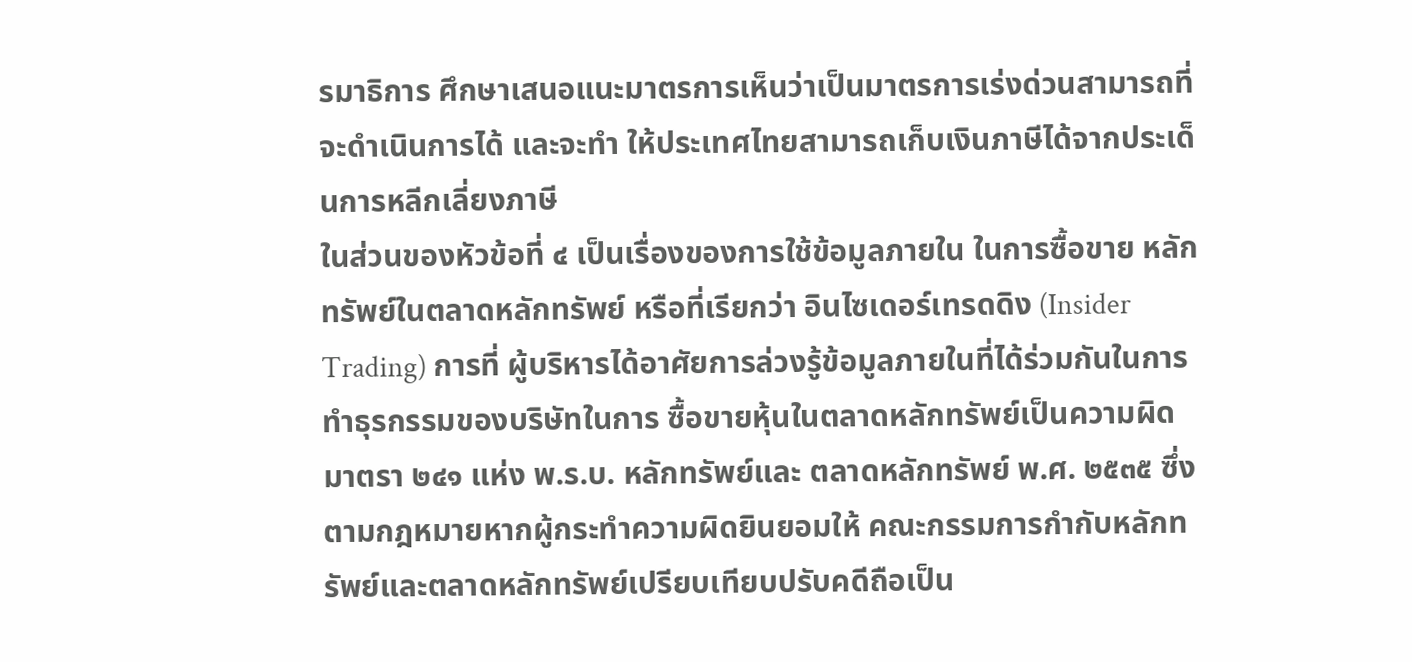รมาธิการ ศึกษาเสนอแนะมาตรการเห็นว่าเป็นมาตรการเร่งด่วนสามารถที่จะดำเนินการได้ และจะทำ ให้ประเทศไทยสามารถเก็บเงินภาษีได้จากประเด็นการหลีกเลี่ยงภาษี
ในส่วนของหัวข้อที่ ๔ เป็นเรื่องของการใช้ข้อมูลภายใน ในการซื้อขาย หลักทรัพย์ในตลาดหลักทรัพย์ หรือที่เรียกว่า อินไซเดอร์เทรดดิง (Insider Trading) การที่ ผู้บริหารได้อาศัยการล่วงรู้ข้อมูลภายในที่ได้ร่วมกันในการทำธุรกรรมของบริษัทในการ ซื้อขายหุ้นในตลาดหลักทรัพย์เป็นความผิดมาตรา ๒๔๑ แห่ง พ.ร.บ. หลักทรัพย์และ ตลาดหลักทรัพย์ พ.ศ. ๒๕๓๕ ซึ่งตามกฎหมายหากผู้กระทำความผิดยินยอมให้ คณะกรรมการกำกับหลักทรัพย์และตลาดหลักทรัพย์เปรียบเทียบปรับคดีถือเป็น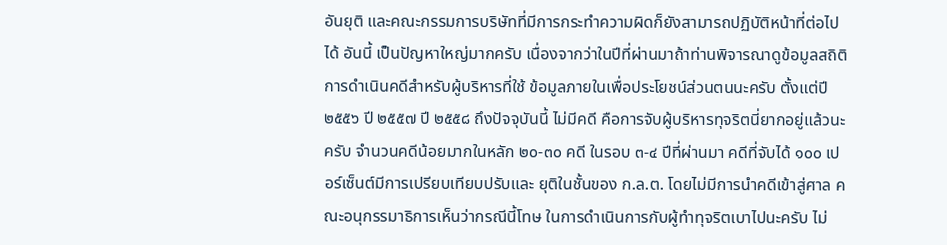อันยุติ และคณะกรรมการบริษัทที่มีการกระทำความผิดก็ยังสามารถปฏิบัติหน้าที่ต่อไปได้ อันนี้ เป็นปัญหาใหญ่มากครับ เนื่องจากว่าในปีที่ผ่านมาถ้าท่านพิจารณาดูข้อมูลสถิติการดำเนินคดีสำหรับผู้บริหารที่ใช้ ข้อมูลภายในเพื่อประโยชน์ส่วนตนนะครับ ตั้งแต่ปี ๒๕๕๖ ปี ๒๕๕๗ ปี ๒๕๕๘ ถึงปัจจุบันนี้ ไม่มีคดี คือการจับผู้บริหารทุจริตนี่ยากอยู่แล้วนะครับ จำนวนคดีน้อยมากในหลัก ๒๐-๓๐ คดี ในรอบ ๓-๔ ปีที่ผ่านมา คดีที่จับได้ ๑๐๐ เปอร์เซ็นต์มีการเปรียบเทียบปรับและ ยุติในชั้นของ ก.ล.ต. โดยไม่มีการนำคดีเข้าสู่ศาล คณะอนุกรรมาธิการเห็นว่ากรณีนี้โทษ ในการดำเนินการกับผู้ทำทุจริตเบาไปนะครับ ไม่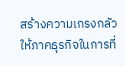สร้างความเกรงกลัวให้ภาคธุรกิจในการที่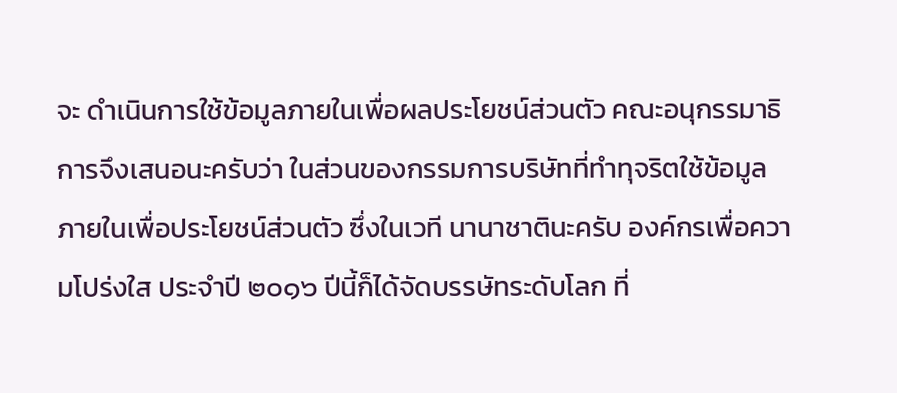จะ ดำเนินการใช้ข้อมูลภายในเพื่อผลประโยชน์ส่วนตัว คณะอนุกรรมาธิการจึงเสนอนะครับว่า ในส่วนของกรรมการบริษัทที่ทำทุจริตใช้ข้อมูลภายในเพื่อประโยชน์ส่วนตัว ซึ่งในเวที นานาชาตินะครับ องค์กรเพื่อความโปร่งใส ประจำปี ๒๐๑๖ ปีนี้ก็ได้จัดบรรษัทระดับโลก ที่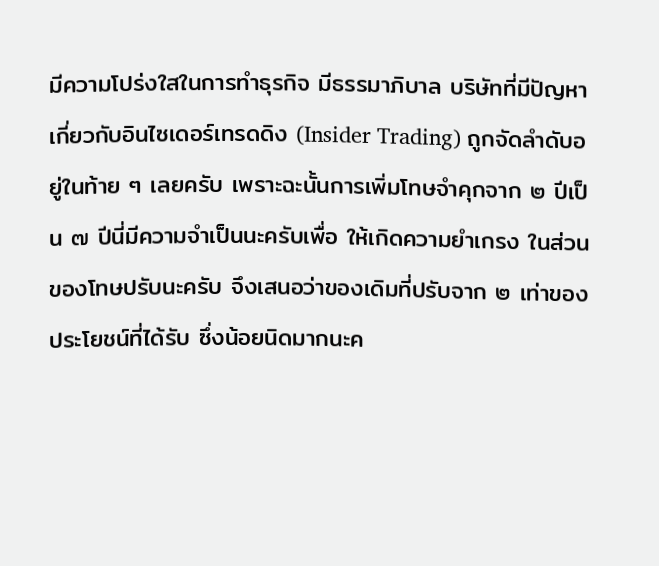มีความโปร่งใสในการทำธุรกิจ มีธรรมาภิบาล บริษัทที่มีปัญหาเกี่ยวกับอินไซเดอร์เทรดดิง (Insider Trading) ถูกจัดลำดับอยู่ในท้าย ๆ เลยครับ เพราะฉะนั้นการเพิ่มโทษจำคุกจาก ๒ ปีเป็น ๗ ปีนี่มีความจำเป็นนะครับเพื่อ ให้เกิดความยำเกรง ในส่วนของโทษปรับนะครับ จึงเสนอว่าของเดิมที่ปรับจาก ๒ เท่าของประโยชน์ที่ได้รับ ซึ่งน้อยนิดมากนะค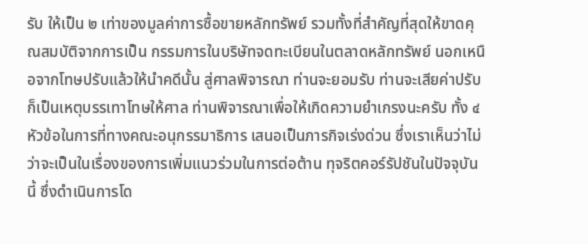รับ ให้เป็น ๒ เท่าของมูลค่าการซื้อขายหลักทรัพย์ รวมทั้งที่สำคัญที่สุดให้ขาดคุณสมบัติจากการเป็น กรรมการในบริษัทจดทะเบียนในตลาดหลักทรัพย์ นอกเหนือจากโทษปรับแล้วให้นำคดีนั้น สู่ศาลพิจารณา ท่านจะยอมรับ ท่านจะเสียค่าปรับ ก็เป็นเหตุบรรเทาโทษให้ศาล ท่านพิจารณาเพื่อให้เกิดความยำเกรงนะครับ ทั้ง ๔ หัวข้อในการที่ทางคณะอนุกรรมาธิการ เสนอเป็นภารกิจเร่งด่วน ซึ่งเราเห็นว่าไม่ว่าจะเป็นในเรื่องของการเพิ่มแนวร่วมในการต่อต้าน ทุจริตคอร์รัปชันในปัจจุบันนี้ ซึ่งดำเนินการโด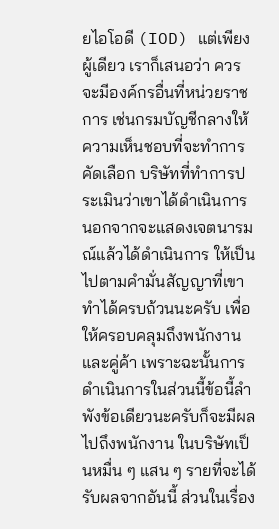ยไอโอดี (IOD) แต่เพียงผู้เดียว เราก็เสนอว่า ควรจะมีองค์กรอื่นที่หน่วยราชการ เช่นกรมบัญชีกลางให้ความเห็นชอบที่จะทำการคัดเลือก บริษัทที่ทำการประเมินว่าเขาได้ดำเนินการ นอกจากจะแสดงเจตนารมณ์แล้วได้ดำเนินการ ให้เป็นไปตามคำมั่นสัญญาที่เขาทำได้ครบถ้วนนะครับ เพื่อให้ครอบคลุมถึงพนักงานและคู่ค้า เพราะฉะนั้นการดำเนินการในส่วนนี้ข้อนี้ลำพังข้อเดียวนะครับก็จะมีผลไปถึงพนักงาน ในบริษัทเป็นหมื่น ๆ แสน ๆ รายที่จะได้รับผลจากอันนี้ ส่วนในเรื่อง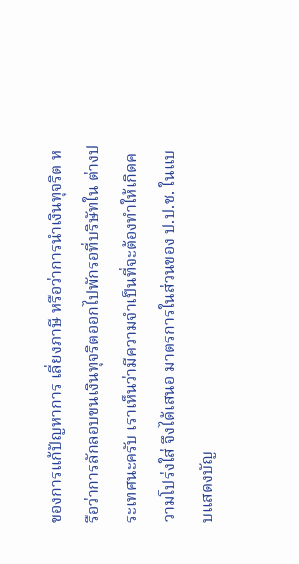ของการแก้ปัญหาการ เลี่ยงภาษี หรือว่าการนำเงินทุจริต หรือว่าการลักลอบขนเงินทุจริตออกไปพักรอที่บริษัทใน ต่างประเทศนะครับ เราเห็นว่ามีความจำเป็นที่จะต้องทำให้เกิดความโปร่งใส่ จึงได้เสนอ มาตรการในส่วนของ ป.ป.ช. ในแบบแสดงบัญ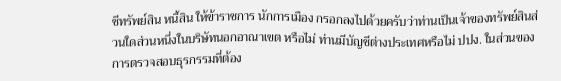ชีทรัพย์สิน หนี้สิน ให้ข้าราชการ นักการเมือง กรอกลงไปด้วยครับว่าท่านเป็นเจ้าของทรัพย์สินส่วนใดส่วนหนึ่งในบริษัทนอกอาณาเขต หรือไม่ ท่านมีบัญชีต่างประเทศหรือไม่ ปปง. ในส่วนของการตรวจสอบธุรกรรมที่ต้อง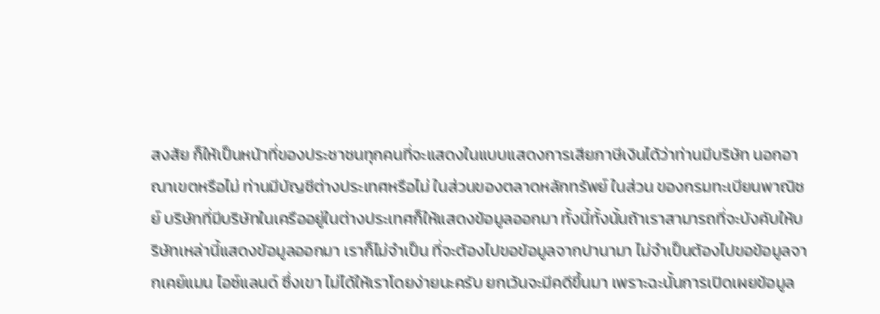สงสัย ก็ให้เป็นหน้าที่ของประชาชนทุกคนที่จะแสดงในแบบแสดงการเสียภาษีเงินได้ว่าท่านมีบริษัท นอกอาณาเขตหรือไม่ ท่านมีบัญชีต่างประเทศหรือไม่ ในส่วนของตลาดหลักทรัพย์ ในส่วน ของกรมทะเบียนพาณิชย์ บริษัทที่มีบริษัทในเครืออยู่ในต่างประเทศก็ให้แสดงข้อมูลออกมา ทั้งนี้ทั้งนั้นถ้าเราสามารถที่จะบังคับให้บริษัทเหล่านี้แสดงข้อมูลออกมา เราก็ไม่จำเป็น ที่จะต้องไปขอข้อมูลจากปานามา ไม่จำเป็นต้องไปขอข้อมูลจากเคย์แมน ไอซ์แลนด์ ซึ่งเขา ไม่ได้ให้เราโดยง่ายนะครับ ยกเว้นจะมีคดีขึ้นมา เพราะฉะนั้นการเปิดเผยข้อมูล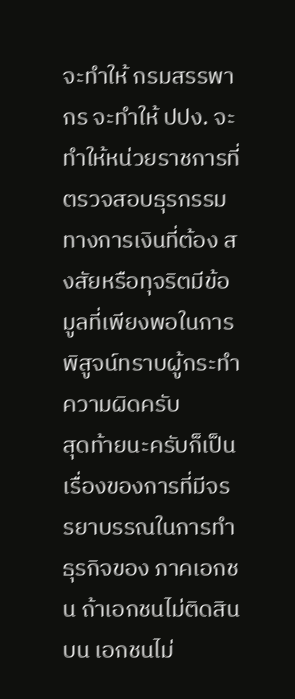จะทำให้ กรมสรรพากร จะทำให้ ปปง. จะทำให้หน่วยราชการที่ตรวจสอบธุรกรรมทางการเงินที่ต้อง สงสัยหรือทุจริตมีข้อมูลที่เพียงพอในการพิสูจน์ทราบผู้กระทำความผิดครับ
สุดท้ายนะครับก็เป็นเรื่องของการที่มีจรรยาบรรณในการทำธุรกิจของ ภาคเอกชน ถ้าเอกชนไม่ติดสินบน เอกชนไม่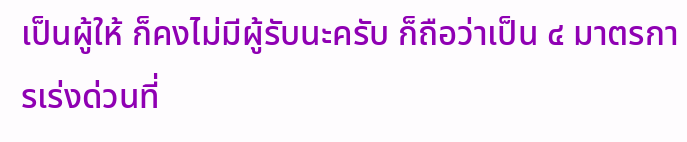เป็นผู้ให้ ก็คงไม่มีผู้รับนะครับ ก็ถือว่าเป็น ๔ มาตรการเร่งด่วนที่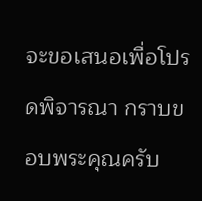จะขอเสนอเพื่อโปรดพิจารณา กราบขอบพระคุณครับ